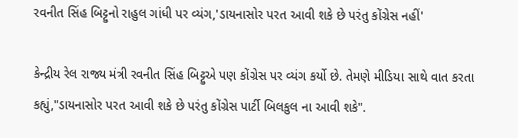રવનીત સિંહ બિટ્ટુનો રાહુલ ગાંધી પર વ્યંગ,'ડાયનાસોર પરત આવી શકે છે પરંતુ કોંગ્રેસ નહીં'

કેન્દ્રીય રેલ રાજ્ય મંત્રી રવનીત સિંહ બિટ્ટુએ પણ કોંગ્રેસ પર વ્યંગ કર્યો છે. તેમણે મીડિયા સાથે વાત કરતા કહ્યું,"ડાયનાસોર પરત આવી શકે છે પરંતુ કોંગ્રેસ પાર્ટી બિલકુલ ના આવી શકે".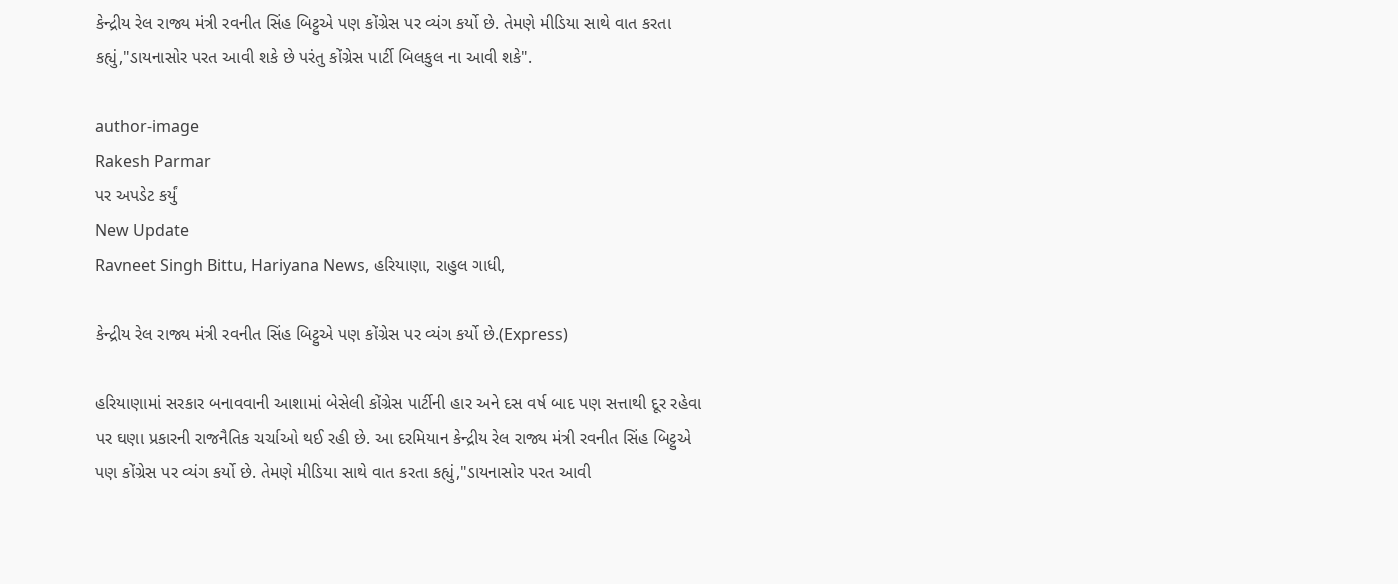કેન્દ્રીય રેલ રાજ્ય મંત્રી રવનીત સિંહ બિટ્ટુએ પણ કોંગ્રેસ પર વ્યંગ કર્યો છે. તેમણે મીડિયા સાથે વાત કરતા કહ્યું,"ડાયનાસોર પરત આવી શકે છે પરંતુ કોંગ્રેસ પાર્ટી બિલકુલ ના આવી શકે".

author-image
Rakesh Parmar
પર અપડેટ કર્યું
New Update
Ravneet Singh Bittu, Hariyana News, હરિયાણા, રાહુલ ગાધી,

કેન્દ્રીય રેલ રાજ્ય મંત્રી રવનીત સિંહ બિટ્ટુએ પણ કોંગ્રેસ પર વ્યંગ કર્યો છે.(Express)

હરિયાણામાં સરકાર બનાવવાની આશામાં બેસેલી કોંગ્રેસ પાર્ટીની હાર અને દસ વર્ષ બાદ પણ સત્તાથી દૂર રહેવા પર ઘણા પ્રકારની રાજનૈતિક ચર્ચાઓ થઈ રહી છે. આ દરમિયાન કેન્દ્રીય રેલ રાજ્ય મંત્રી રવનીત સિંહ બિટ્ટુએ પણ કોંગ્રેસ પર વ્યંગ કર્યો છે. તેમણે મીડિયા સાથે વાત કરતા કહ્યું,"ડાયનાસોર પરત આવી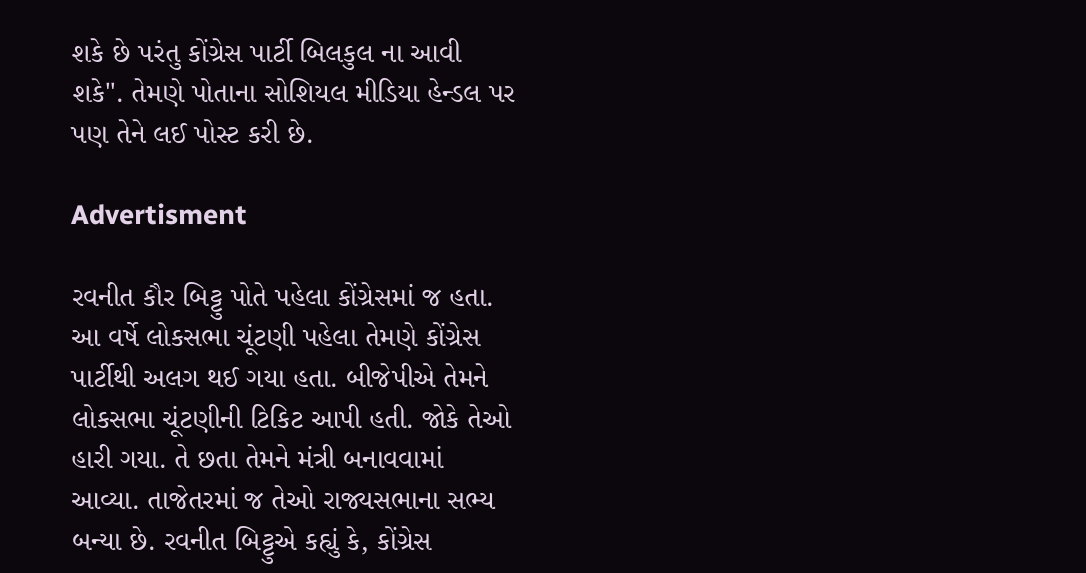શકે છે પરંતુ કોંગ્રેસ પાર્ટી બિલકુલ ના આવી શકે". તેમણે પોતાના સોશિયલ મીડિયા હેન્ડલ પર પણ તેને લઈ પોસ્ટ કરી છે.

Advertisment

રવનીત કૌર બિટ્ટુ પોતે પહેલા કોંગ્રેસમાં જ હતા. આ વર્ષે લોકસભા ચૂંટણી પહેલા તેમણે કોંગ્રેસ પાર્ટીથી અલગ થઈ ગયા હતા. બીજેપીએ તેમને લોકસભા ચૂંટણીની ટિકિટ આપી હતી. જોકે તેઓ હારી ગયા. તે છતા તેમને મંત્રી બનાવવામાં આવ્યા. તાજેતરમાં જ તેઓ રાજ્યસભાના સભ્ય બન્યા છે. રવનીત બિટ્ટુએ કહ્યું કે, કોંગ્રેસ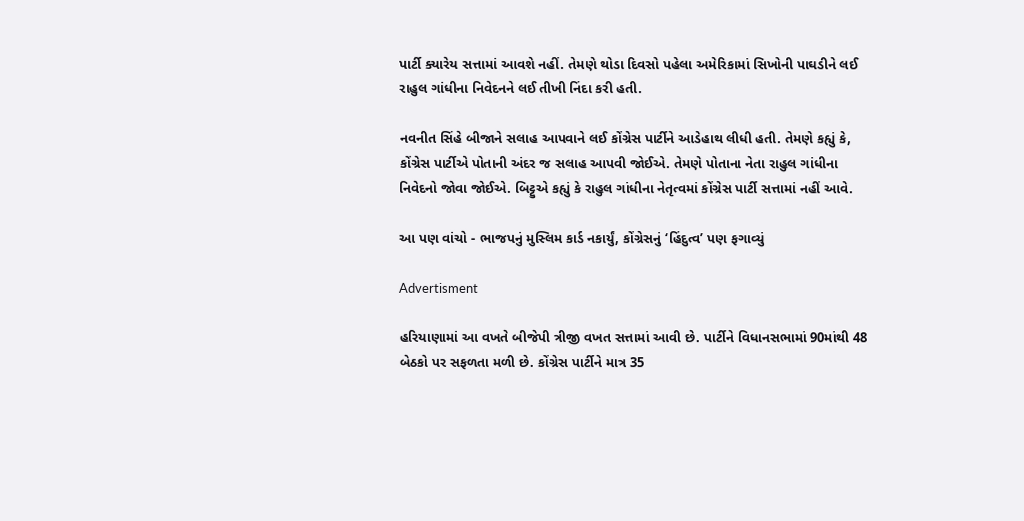પાર્ટી ક્યારેય સત્તામાં આવશે નહીં. તેમણે થોડા દિવસો પહેલા અમેરિકામાં સિખોની પાઘડીને લઈ રાહુલ ગાંધીના નિવેદનને લઈ તીખી નિંદા કરી હતી.

નવનીત સિંહે બીજાને સલાહ આપવાને લઈ કોંગ્રેસ પાર્ટીને આડેહાથ લીધી હતી. તેમણે કહ્યું કે, કોંગ્રેસ પાર્ટીએ પોતાની અંદર જ સલાહ આપવી જોઈએ. તેમણે પોતાના નેતા રાહુલ ગાંધીના નિવેદનો જોવા જોઈએ. બિટ્ટુએ કહ્યું કે રાહુલ ગાંધીના નેતૃત્વમાં કોંગ્રેસ પાર્ટી સત્તામાં નહીં આવે.

આ પણ વાંચો - ભાજપનું મુસ્લિમ કાર્ડ નકાર્યું, કોંગ્રેસનું ‘હિંદુત્વ’ પણ ફગાવ્યું

Advertisment

હરિયાણામાં આ વખતે બીજેપી ત્રીજી વખત સત્તામાં આવી છે. પાર્ટીને વિધાનસભામાં 90માંથી 48 બેઠકો પર સફળતા મળી છે. કોંગ્રેસ પાર્ટીને માત્ર 35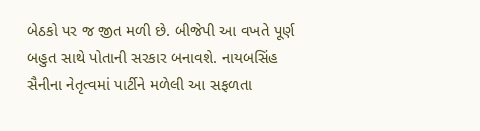બેઠકો પર જ જીત મળી છે. બીજેપી આ વખતે પૂર્ણ બહુત સાથે પોતાની સરકાર બનાવશે. નાયબસિંહ સૈનીના નેતૃત્વમાં પાર્ટીને મળેલી આ સફળતા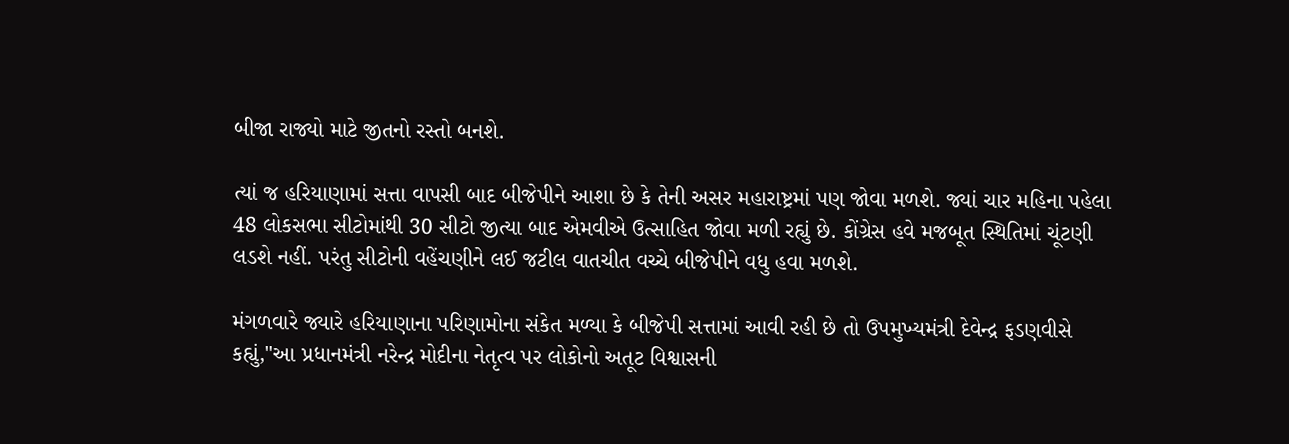બીજા રાજ્યો માટે જીતનો રસ્તો બનશે.

ત્યાં જ હરિયાણામાં સત્તા વાપસી બાદ બીજેપીને આશા છે કે તેની અસર મહારાષ્ટ્રમાં પણ જોવા મળશે. જ્યાં ચાર મહિના પહેલા 48 લોકસભા સીટોમાંથી 30 સીટો જીત્યા બાદ એમવીએ ઉત્સાહિત જોવા મળી રહ્યું છે. કોંગ્રેસ હવે મજબૂત સ્થિતિમાં ચૂંટણી લડશે નહીં. પરંતુ સીટોની વહેંચણીને લઈ જટીલ વાતચીત વચ્ચે બીજેપીને વધુ હવા મળશે.

મંગળવારે જ્યારે હરિયાણાના પરિણામોના સંકેત મળ્યા કે બીજેપી સત્તામાં આવી રહી છે તો ઉપમુખ્યમંત્રી દેવેન્દ્ર ફડણવીસે કહ્યું,"આ પ્રધાનમંત્રી નરેન્દ્ર મોદીના નેતૃત્વ પર લોકોનો અતૂટ વિશ્વાસની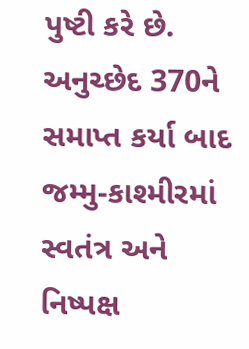પુષ્ટી કરે છે. અનુચ્છેદ 370ને સમાપ્ત કર્યા બાદ જમ્મુ-કાશ્મીરમાં સ્વતંત્ર અને નિષ્પક્ષ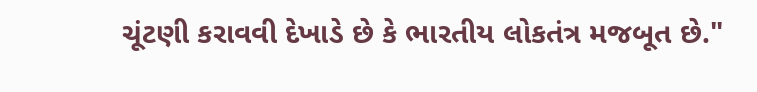ચૂંટણી કરાવવી દેખાડે છે કે ભારતીય લોકતંત્ર મજબૂત છે."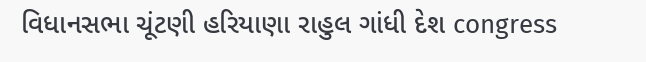વિધાનસભા ચૂંટણી હરિયાણા રાહુલ ગાંધી દેશ congress